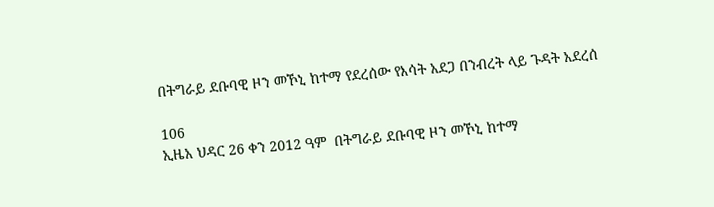በትግራይ ደቡባዊ ዞን መኾኒ ከተማ የደረሰው የእሳት አደጋ በንብረት ላይ ጉዳት አደረሰ

106
ኢዜአ ህዳር 26 ቀን 2012 ዓም  በትግራይ ደቡባዊ ዞን መኾኒ ከተማ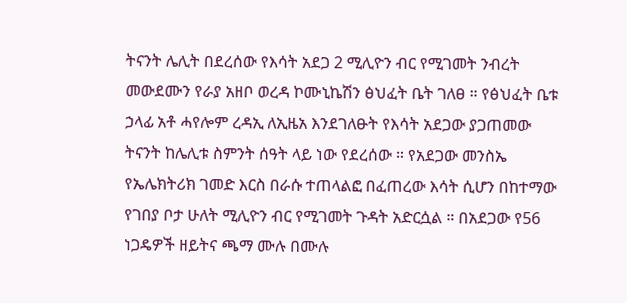ትናንት ሌሊት በደረሰው የእሳት አደጋ 2 ሚሊዮን ብር የሚገመት ንብረት መውደሙን የራያ አዘቦ ወረዳ ኮሙኒኬሽን ፅህፈት ቤት ገለፀ ። የፅህፈት ቤቱ ኃላፊ አቶ ሓየሎም ረዳኢ ለኢዜአ እንደገለፁት የእሳት አደጋው ያጋጠመው ትናንት ከሌሊቱ ስምንት ሰዓት ላይ ነው የደረሰው ። የአደጋው መንስኤ የኤሌክትሪክ ገመድ እርስ በራሱ ተጠላልፎ በፈጠረው እሳት ሲሆን በከተማው የገበያ ቦታ ሁለት ሚሊዮን ብር የሚገመት ጉዳት አድርሷል ። በአደጋው የ56 ነጋዴዎች ዘይትና ጫማ ሙሉ በሙሉ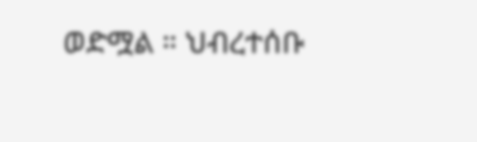ወድሟል ። ህብረተሰቡ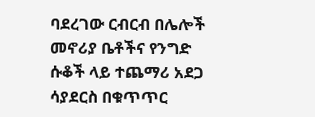ባደረገው ርብርብ በሌሎች መኖሪያ ቤቶችና የንግድ ሱቆች ላይ ተጨማሪ አደጋ ሳያደርስ በቁጥጥር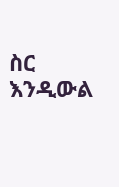ስር እንዲውል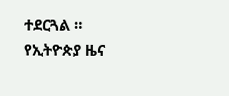ተደርጓል ።
የኢትዮጵያ ዜና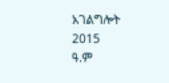አገልግሎት
2015
ዓ.ም